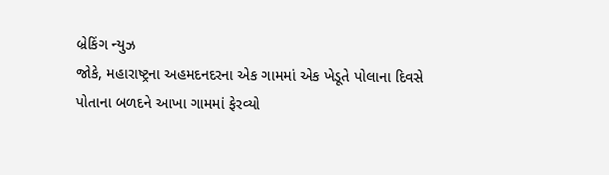બ્રેકિંગ ન્યુઝ
જોકે, મહારાષ્ટ્રના અહમદનદરના એક ગામમાં એક ખેડૂતે પોલાના દિવસે પોતાના બળદને આખા ગામમાં ફેરવ્યો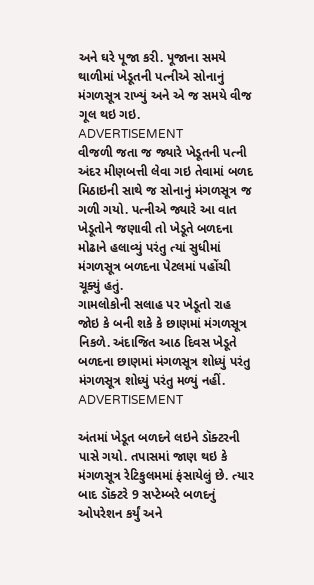અને ઘરે પૂજા કરી. પૂજાના સમયે થાળીમાં ખેડૂતની પત્નીએ સોનાનું મંગળસૂત્ર રાખ્યું અને એ જ સમયે વીજ ગૂલ થઇ ગઇ.
ADVERTISEMENT
વીજળી જતા જ જ્યારે ખેડૂતની પત્ની અંદર મીણબત્તી લેવા ગઇ તેવામાં બળદ મિઠાઇની સાથે જ સોનાનું મંગળસૂત્ર જ ગળી ગયો. પત્નીએ જ્યારે આ વાત ખેડૂતોને જણાવી તો ખેડૂતે બળદના મોઢાને હલાવ્યું પરંતુ ત્યાં સુધીમાં મંગળસૂત્ર બળદના પેટલમાં પહોંચી ચૂક્યું હતું.
ગામલોકોની સલાહ પર ખેડૂતો રાહ જોઇ કે બની શકે કે છાણમાં મંગળસૂત્ર નિકળે. અંદાજિત આઠ દિવસ ખેડૂતે બળદના છાણમાં મંગળસૂત્ર શોધ્યું પરંતુ મંગળસૂત્ર શોધ્યું પરંતુ મળ્યું નહીં.
ADVERTISEMENT

અંતમાં ખેડૂત બળદને લઇને ડૉક્ટરની પાસે ગયો. તપાસમાં જાણ થઇ કે મંગળસૂત્ર રેટિકુલમમાં ફંસાયેલું છે. ત્યાર બાદ ડૉક્ટરે 9 સપ્ટેમ્બરે બળદનું ઓપરેશન કર્યું અને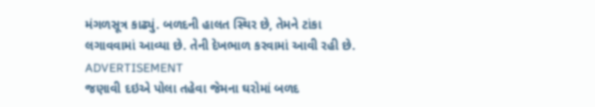મંગળસૂત્ર કાઢ્યું. બળદની હાલત સ્થિર છે, તેમને ટાંકા લગાવવામાં આવ્યા છે. તેની દેખભાળ કરવામાં આવી રહી છે.
ADVERTISEMENT
જણાવી દઇએ પોલા તહેવા જેમના ઘરોમાં બળદ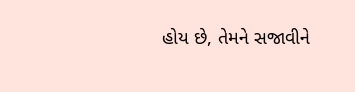હોય છે, તેમને સજાવીને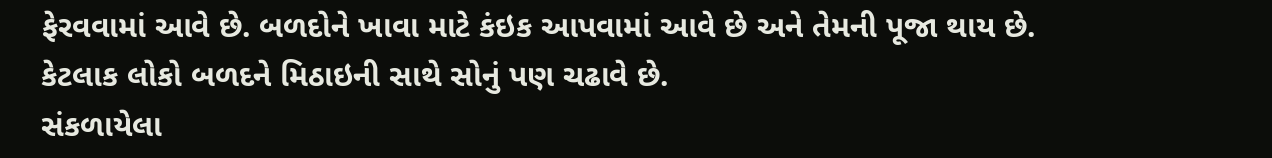ફેરવવામાં આવે છે. બળદોને ખાવા માટે કંઇક આપવામાં આવે છે અને તેમની પૂજા થાય છે. કેટલાક લોકો બળદને મિઠાઇની સાથે સોનું પણ ચઢાવે છે.
સંકળાયેલા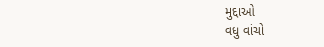મુદ્દાઓ
વધુ વાંચો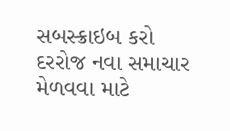સબસ્ક્રાઇબ કરો
દરરોજ નવા સમાચાર મેળવવા માટે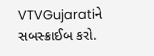VTVGujaratiને સબસ્ક્રાઈબ કરો.